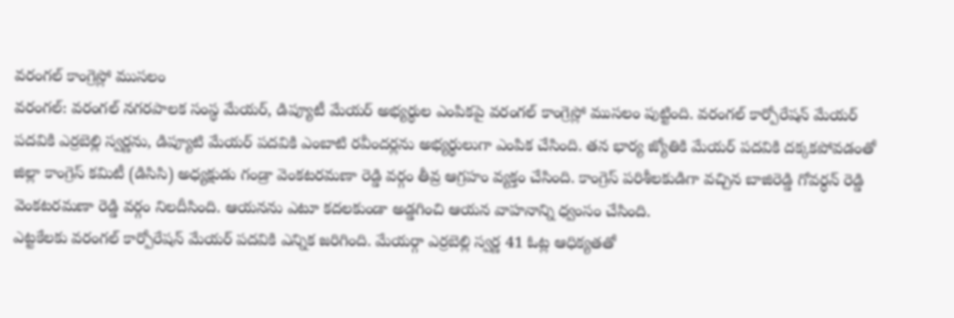వరంగల్ కాంగ్రెస్లో ముసలం
వరంగల్: వరంగల్ నగరపాలక సంస్థ మేయర్, డిప్యూటీ మేయర్ అభ్యర్థుల ఎంపికపై వరంగల్ కాంగ్రెస్లో ముసలం పుట్టింది. వరంగల్ కార్పోరేషన్ మేయర్ పదవికి ఎర్రబెల్లి స్వర్ణను, డిప్యూటి మేయర్ పదవికి ఎంబాటి రవీందర్లను అభ్యర్థులుగా ఎంపిక చేసింది. తన భార్య జ్యోతికి మేయర్ పదవికి దక్కకపోవడంతో జిల్లా కాంగ్రెస్ కమిటీ (డిసిసి) అధ్యక్షుడు గండ్రా వెంకటరమణా రెడ్డి వర్గం తీవ్ర ఆగ్రహం వ్యక్తం చేసింది. కాంగ్రెస్ పరిశీలకుడిగా వచ్చిన బాజిరెడ్డి గోవర్ధన్ రెడ్డి వెంకటరమణా రెడ్డి వర్గం నిలదీసింది. ఆయనను ఎటూ కదలకుండా అడ్డగించి ఆయన వాహనాన్ని ధ్వంసం చేసింది.
ఎట్టకేలకు వరంగల్ కార్పోరేషన్ మేయర్ పదవికి ఎన్నిక జరిగింది. మేయర్గా ఎర్రబెల్లి స్వర్ణ 41 ఓట్ల ఆధిక్యతతో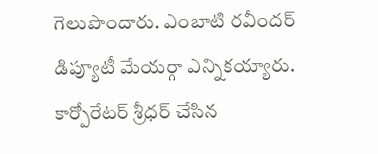గెలుపొందారు. ఎంబాటి రవీందర్ డిప్యూటీ మేయర్గా ఎన్నికయ్యారు. కార్పోరేటర్ శ్రీధర్ చేసిన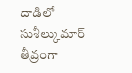దాడిలో సుశీల్కుమార్ తీవ్రంగా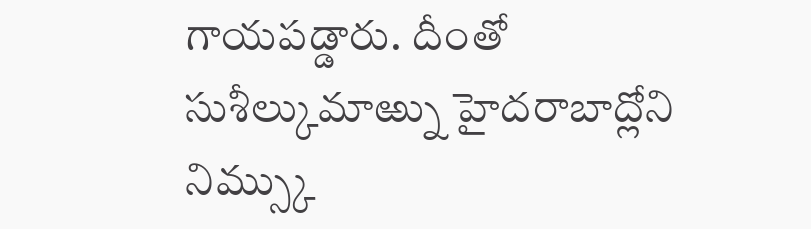గాయపడ్డారు. దీంతో సుశీల్కుమాఱ్ను హైదరాబాద్లోని నిమ్స్కు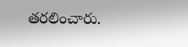తరలించారు.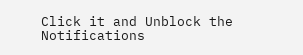Click it and Unblock the Notifications